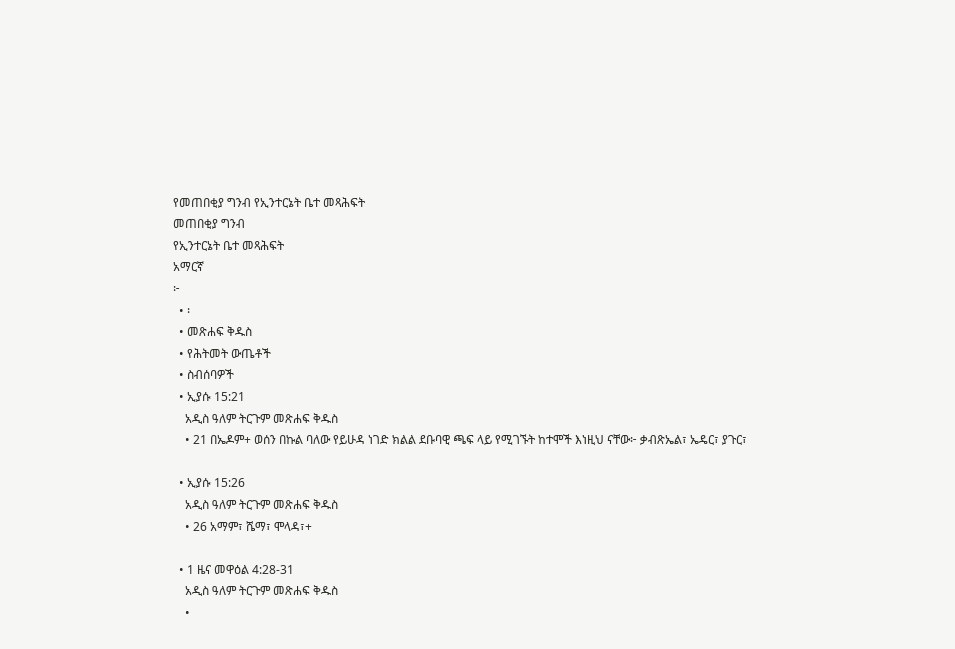የመጠበቂያ ግንብ የኢንተርኔት ቤተ መጻሕፍት
መጠበቂያ ግንብ
የኢንተርኔት ቤተ መጻሕፍት
አማርኛ
፦
  • ፡
  • መጽሐፍ ቅዱስ
  • የሕትመት ውጤቶች
  • ስብሰባዎች
  • ኢያሱ 15:21
    አዲስ ዓለም ትርጉም መጽሐፍ ቅዱስ
    • 21 በኤዶም+ ወሰን በኩል ባለው የይሁዳ ነገድ ክልል ደቡባዊ ጫፍ ላይ የሚገኙት ከተሞች እነዚህ ናቸው፦ ቃብጽኤል፣ ኤዴር፣ ያጉር፣

  • ኢያሱ 15:26
    አዲስ ዓለም ትርጉም መጽሐፍ ቅዱስ
    • 26 አማም፣ ሼማ፣ ሞላዳ፣+

  • 1 ዜና መዋዕል 4:28-31
    አዲስ ዓለም ትርጉም መጽሐፍ ቅዱስ
    •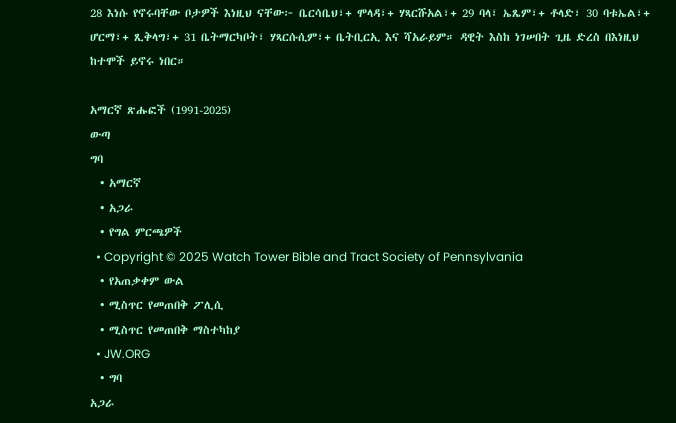28 እነሱ የኖሩባቸው ቦታዎች እነዚህ ናቸው፦ ቤርሳቤህ፣+ ሞላዳ፣+ ሃጻርሹአል፣+ 29 ባላ፣ ኤጼም፣+ ቶላድ፣ 30 ባቱኤል፣+ ሆርማ፣+ ጺቅላግ፣+ 31 ቤትማርካቦት፣ ሃጻርሱሲም፣+ ቤትቢርኢ እና ሻአራይም። ዳዊት እስከ ነገሠበት ጊዜ ድረስ በእነዚህ ከተሞች ይኖሩ ነበር።

አማርኛ ጽሑፎች (1991-2025)
ውጣ
ግባ
  • አማርኛ
  • አጋራ
  • የግል ምርጫዎች
  • Copyright © 2025 Watch Tower Bible and Tract Society of Pennsylvania
  • የአጠቃቀም ውል
  • ሚስጥር የመጠበቅ ፖሊሲ
  • ሚስጥር የመጠበቅ ማስተካከያ
  • JW.ORG
  • ግባ
አጋራ